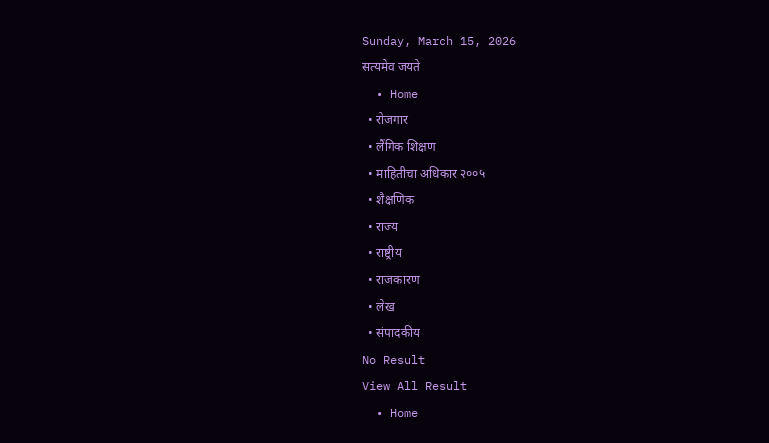Sunday, March 15, 2026
सत्यमेव जयते
  • Home
  • रोजगार
  • लैंगिक शिक्षण
  • माहितीचा अधिकार २००५
  • शैक्षणिक
  • राज्य
  • राष्ट्रीय
  • राजकारण
  • लेख
  • संपादकीय
No Result
View All Result
  • Home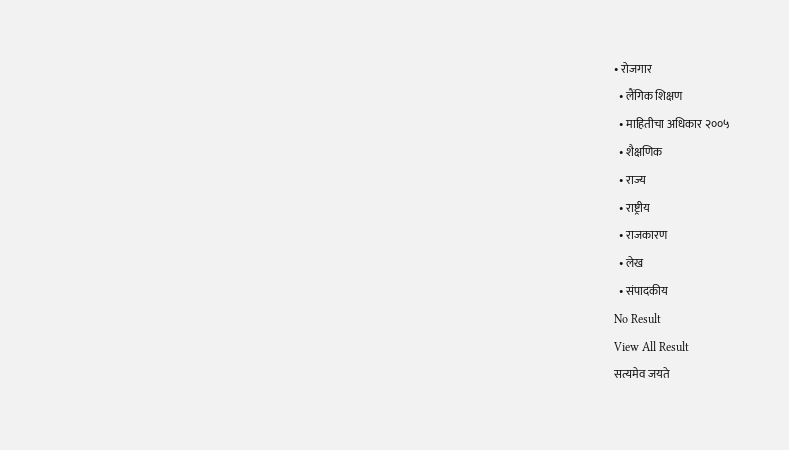• रोजगार
  • लैंगिक शिक्षण
  • माहितीचा अधिकार २००५
  • शैक्षणिक
  • राज्य
  • राष्ट्रीय
  • राजकारण
  • लेख
  • संपादकीय
No Result
View All Result
सत्यमेव जयते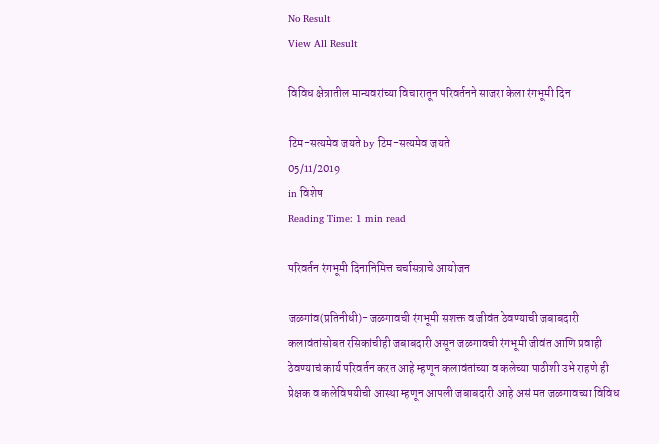No Result
View All Result

विविध क्षेत्रातील मान्यवरांच्या विचारातून परिवर्तनने साजरा केला रंगभूमी दिन

टिम-सत्यमेव जयते by टिम-सत्यमेव जयते
05/11/2019
in विशेष
Reading Time: 1 min read

परिवर्तन रंगभूमी दिनानिमित्त चर्चासत्राचे आयोजन

जळगांव(प्रतिनीधी)- जळगावची रंगभूमी सशक्त व जीवंत ठेवण्याची जबाबदारी कलावंतांसोबत रसिकांचीही जबाबदारी असून जळगावची रंगभूमी जीवंत आणि प्रवाही ठेवण्याचं कार्य परिवर्तन करत आहे म्हणून कलावंतांच्या व कलेच्या पाठीशी उभे राहणे ही प्रेक्षक व कलेविषयीची आस्था म्हणून आपली जबाबदारी आहे असं मत जळगावच्या विविध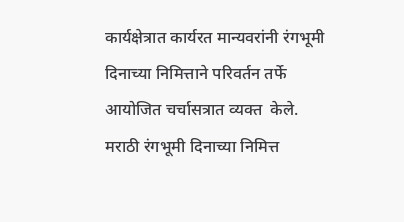कार्यक्षेत्रात कार्यरत मान्यवरांनी रंगभूमी दिनाच्या निमित्ताने परिवर्तन तर्फे आयोजित चर्चासत्रात व्यक्त  केले. मराठी रंगभूमी दिनाच्या निमित्त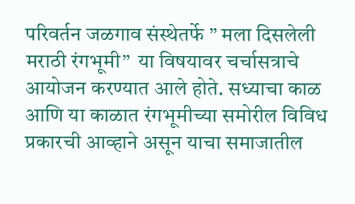परिवर्तन जळगाव संस्थेतर्फे ” मला दिसलेली मराठी रंगभूमी”  या विषयावर चर्चासत्राचे आयोजन करण्यात आले होते. सध्याचा काळ आणि या काळात रंगभूमीच्या समोरील विविध प्रकारची आव्हाने असून याचा समाजातील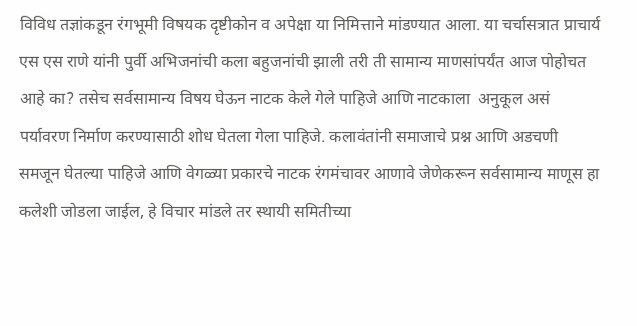विविध तज्ञांकडून रंगभूमी विषयक दृष्टीकोन व अपेक्षा या निमित्ताने मांडण्यात आला. या चर्चासत्रात प्राचार्य एस एस राणे यांनी पुर्वी अभिजनांची कला बहुजनांची झाली तरी ती सामान्य माणसांपर्यंत आज पोहोचत आहे का? तसेच सर्वसामान्य विषय घेऊन नाटक केले गेले पाहिजे आणि नाटकाला  अनुकूल असं पर्यावरण निर्माण करण्यासाठी शोध घेतला गेला पाहिजे. कलावंतांनी समाजाचे प्रश्न आणि अडचणी समजून घेतल्या पाहिजे आणि वेगळ्या प्रकारचे नाटक रंगमंचावर आणावे जेणेकरून सर्वसामान्य माणूस हा कलेशी जोडला जाईल, हे विचार मांडले तर स्थायी समितीच्या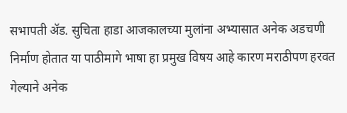सभापती ॲड. सुचिता हाडा आजकालच्या मुलांना अभ्यासात अनेक अडचणी निर्माण होतात या पाठीमागे भाषा हा प्रमुख विषय आहे कारण मराठीपण हरवत गेल्याने अनेक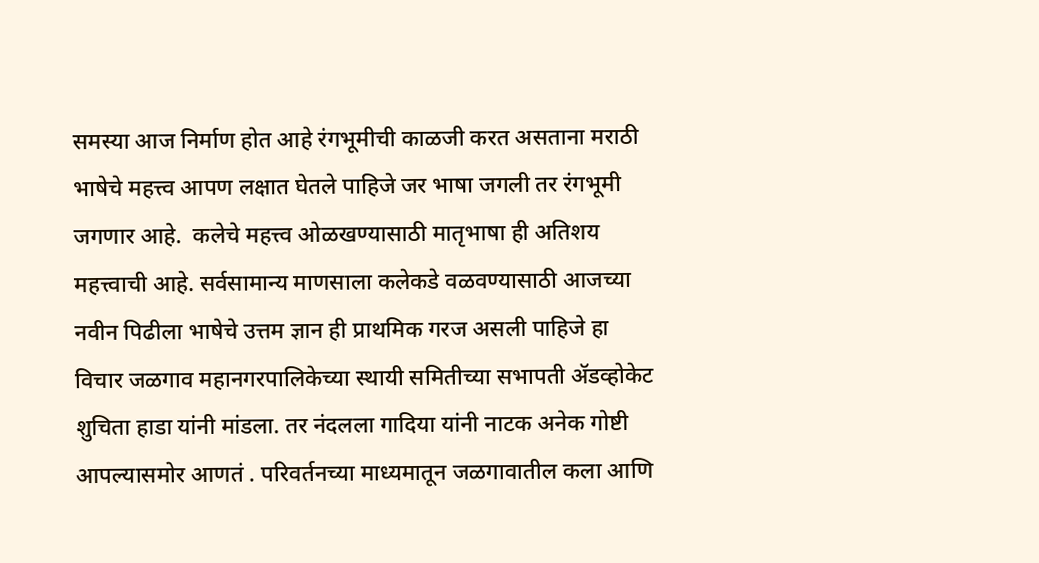समस्या आज निर्माण होत आहे रंगभूमीची काळजी करत असताना मराठी भाषेचे महत्त्व आपण लक्षात घेतले पाहिजे जर भाषा जगली तर रंगभूमी जगणार आहे.  कलेचे महत्त्व ओळखण्यासाठी मातृभाषा ही अतिशय महत्त्वाची आहे. सर्वसामान्य माणसाला कलेकडे वळवण्यासाठी आजच्या नवीन पिढीला भाषेचे उत्तम ज्ञान ही प्राथमिक गरज असली पाहिजे हा विचार जळगाव महानगरपालिकेच्या स्थायी समितीच्या सभापती ॲडव्होकेट शुचिता हाडा यांनी मांडला. तर नंदलला गादिया यांनी नाटक अनेक गोष्टी आपल्यासमोर आणतं . परिवर्तनच्या माध्यमातून जळगावातील कला आणि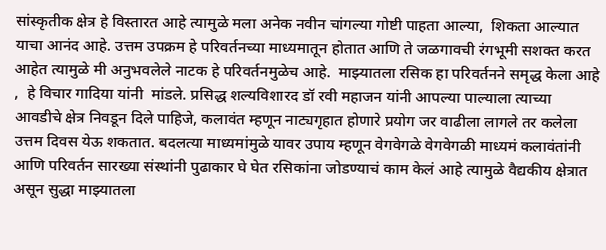सांस्कृतीक क्षेत्र हे विस्तारत आहे त्यामुळे मला अनेक नवीन चांगल्या गोष्टी पाहता आल्या,  शिकता आल्यात याचा आनंद आहे. उत्तम उपक्रम हे परिवर्तनच्या माध्यमातून होतात आणि ते जळगावची रंगभूमी सशक्त करत आहेत त्यामुळे मी अनुभवलेले नाटक हे परिवर्तनमुळेच आहे.  माझ्यातला रसिक हा परिवर्तनने समृद्ध केला आहे ,  हे विचार गादिया यांनी  मांडले. प्रसिद्ध शल्यविशारद डॉ रवी महाजन यांनी आपल्या पाल्याला त्याच्या आवडीचे क्षेत्र निवडून दिले पाहिजे, कलावंत म्हणून नाट्यगृहात होणारे प्रयोग जर वाढीला लागले तर कलेला उत्तम दिवस येऊ शकतात. बदलत्या माध्यमांमुळे यावर उपाय म्हणून वेगवेगळे वेगवेगळी माध्यमं कलावंतांनी आणि परिवर्तन सारख्या संस्थांनी पुढाकार घे घेत रसिकांना जोडण्याचं काम केलं आहे त्यामुळे वैद्यकीय क्षेत्रात असून सुद्धा माझ्यातला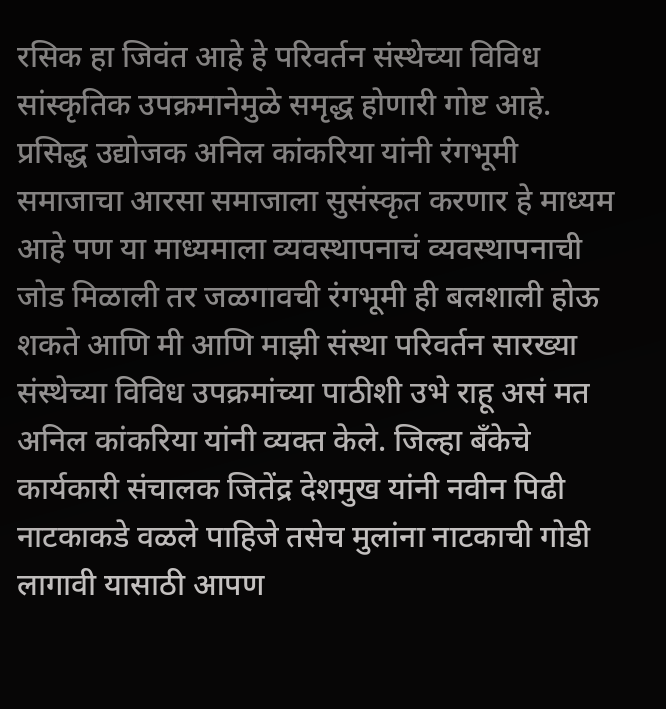रसिक हा जिवंत आहे हे परिवर्तन संस्थेच्या विविध सांस्कृतिक उपक्रमानेमुळे समृद्ध होणारी गोष्ट आहे. प्रसिद्ध उद्योजक अनिल कांकरिया यांनी रंगभूमी समाजाचा आरसा समाजाला सुसंस्कृत करणार हे माध्यम आहे पण या माध्यमाला व्यवस्थापनाचं व्यवस्थापनाची जोड मिळाली तर जळगावची रंगभूमी ही बलशाली होऊ शकते आणि मी आणि माझी संस्था परिवर्तन सारख्या संस्थेच्या विविध उपक्रमांच्या पाठीशी उभे राहू असं मत अनिल कांकरिया यांनी व्यक्त केले. जिल्हा बँकेचे कार्यकारी संचालक जितेंद्र देशमुख यांनी नवीन पिढी नाटकाकडे वळले पाहिजे तसेच मुलांना नाटकाची गोडी लागावी यासाठी आपण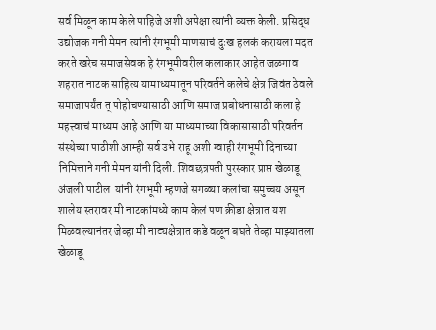सर्व मिळून काम केले पाहिजे अशी अपेक्षा त्यांनी व्यक्त केली. प्रसिद्ध उद्योजक गनी मेमन त्यांनी रंगभूमी माणसाचं दुःख हलकं करायला मदत करते खरेच समाजसेवक हे रंगभूमीवरील कलाकार आहेत जळगाव शहरात नाटक साहित्य यामाध्यमातून परिवर्तने कलेचे क्षेत्र जिवंत ठेवले समाजापर्यंत त् पोहोचण्यासाठी आणि समाज प्रबोधनासाठी कला हे महत्त्वाचं माध्यम आहे आणि या माध्यमाच्या विकासासाठी परिवर्तन संस्थेच्या पाठीशी आम्ही सर्व उभे राहू अशी ग्वाही रंगभूमी दिनाच्या निमित्ताने गनी मेमन यांनी दिली. शिवछत्रपती पुरस्कार प्राप्त खेळाडू अंजली पाटील  यांनी रंगभूमी म्हणजे सगळ्या कलांचा समुच्चय असून शालेय स्तरावर मी नाटकांमध्ये काम केलं पण क्रीडा क्षेत्रात यश मिळवल्यानंतर जेव्हा मी नाट्यक्षेत्रात कडे वळून बघते तेव्हा माझ्यातला खेळाडू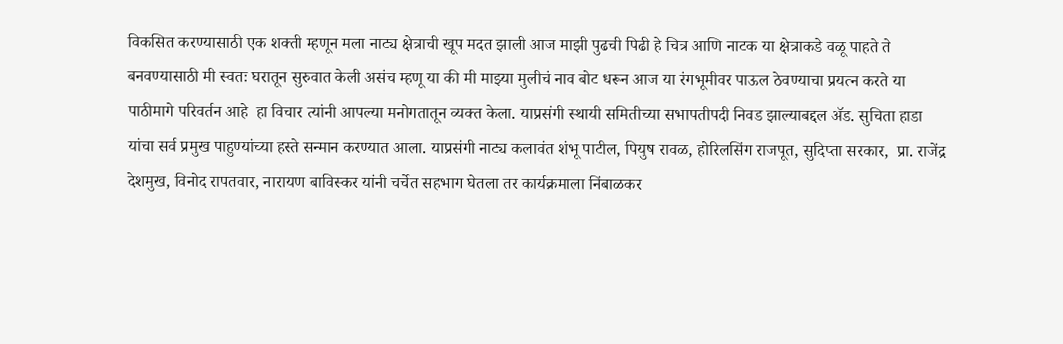विकसित करण्यासाठी एक शक्ती म्हणून मला नाट्य क्षेत्राची खूप मदत झाली आज माझी पुढची पिढी हे चित्र आणि नाटक या क्षेत्राकडे वळू पाहते ते बनवण्यासाठी मी स्वतः घरातून सुरुवात केली असंच म्हणू या की मी माझ्या मुलीचं नाव बोट धरून आज या रंगभूमीवर पाऊल ठेवण्याचा प्रयत्न करते या पाठीमागे परिवर्तन आहे  हा विचार त्यांनी आपल्या मनोगतातून व्यक्त केला. याप्रसंगी स्थायी समितीच्या सभापतीपदी निवड झाल्याबद्दल ॲड. सुचिता हाडा यांचा सर्व प्रमुख पाहुण्यांच्या हस्ते सन्मान करण्यात आला. याप्रसंगी नाट्य कलावंत शंभू पाटील, पियुष रावळ, होरिलसिंग राजपूत, सुदिप्ता सरकार,  प्रा. राजेंद्र देशमुख, विनोद रापतवार, नारायण बाविस्कर यांनी चर्चेत सहभाग घेतला तर कार्यक्रमाला निंबाळकर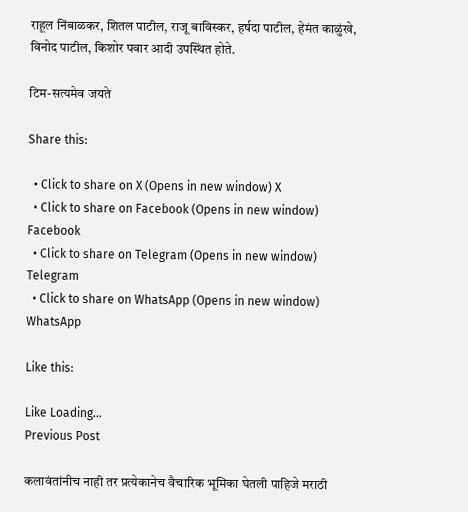राहूल निंबाळकर, शितल पाटील, राजू बाविस्कर, हर्षदा पाटील, हेमंत काळुंखे, विनोद पाटील, किशोर पवार आदी उपस्थित होते.

टिम-सत्यमेव जयते

Share this:

  • Click to share on X (Opens in new window) X
  • Click to share on Facebook (Opens in new window) Facebook
  • Click to share on Telegram (Opens in new window) Telegram
  • Click to share on WhatsApp (Opens in new window) WhatsApp

Like this:

Like Loading...
Previous Post

कलावंतांनीच नाही तर प्रत्येकानेच वैचारिक भूमिका घेतली पाहिजे मराठी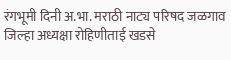रंगभूमी दिनी अ.भा. मराठी नाट्य परिषद जळगाव जिल्हा अध्यक्षा रोहिणीताई खडसे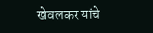खेवलकर यांचे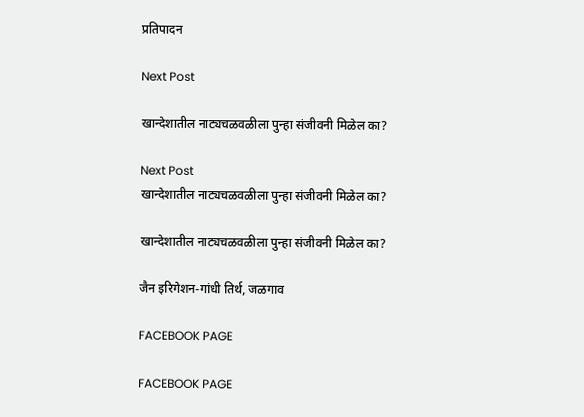प्रतिपादन

Next Post

खान्देशातील नाट्यचळवळीला पुन्हा संजीवनी मिळेल का?

Next Post
खान्देशातील नाट्यचळवळीला पुन्हा संजीवनी मिळेल का?

खान्देशातील नाट्यचळवळीला पुन्हा संजीवनी मिळेल का?

जैन इरिगेशन-गांधी तिर्थ, जळगाव

FACEBOOK PAGE

FACEBOOK PAGE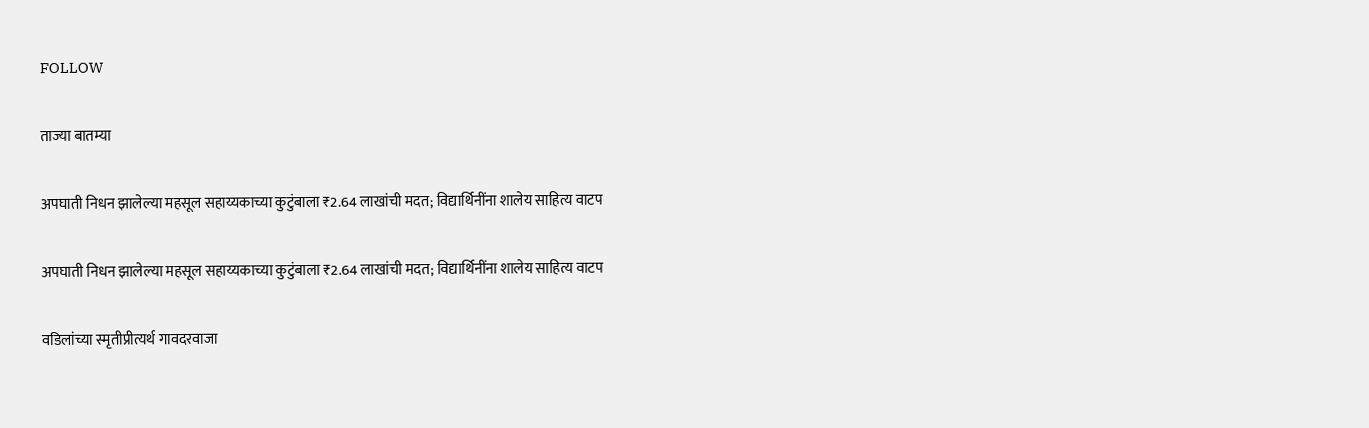FOLLOW

ताज्या बातम्या

अपघाती निधन झालेल्या महसूल सहाय्यकाच्या कुटुंबाला ₹2.64 लाखांची मदत; विद्यार्थिनींना शालेय साहित्य वाटप

अपघाती निधन झालेल्या महसूल सहाय्यकाच्या कुटुंबाला ₹2.64 लाखांची मदत; विद्यार्थिनींना शालेय साहित्य वाटप

वडिलांच्या स्मृतीप्रीत्यर्थ गावदरवाजा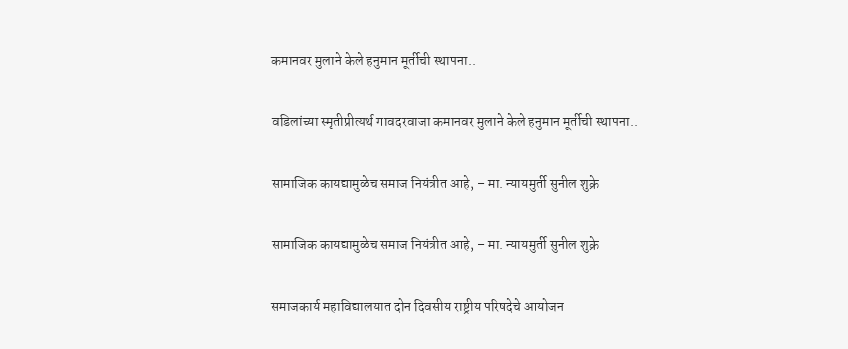कमानवर मुलाने केले हनुमान मूर्तीची स्थापना..

वडिलांच्या स्मृतीप्रीत्यर्थ गावदरवाजा कमानवर मुलाने केले हनुमान मूर्तीची स्थापना..

सामाजिक कायद्यामुळेच समाज नियंत्रीत आहे, – मा. न्यायमुर्ती सुनील शुक्रे

सामाजिक कायद्यामुळेच समाज नियंत्रीत आहे, – मा. न्यायमुर्ती सुनील शुक्रे

समाजकार्य महाविद्यालयात दोन दिवसीय राष्ट्रीय परिषदेचे आयोजन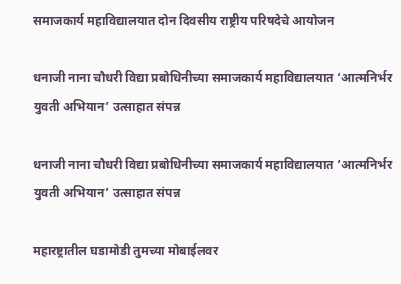समाजकार्य महाविद्यालयात दोन दिवसीय राष्ट्रीय परिषदेचे आयोजन

धनाजी नाना चौधरी विद्या प्रबोधिनीच्या समाजकार्य महाविद्यालयात ‘आत्मनिर्भर युवती अभियान’ उत्साहात संपन्न

धनाजी नाना चौधरी विद्या प्रबोधिनीच्या समाजकार्य महाविद्यालयात ‘आत्मनिर्भर युवती अभियान’ उत्साहात संपन्न

महारष्ट्रातील घडामोडी तुमच्या मोबाईलवर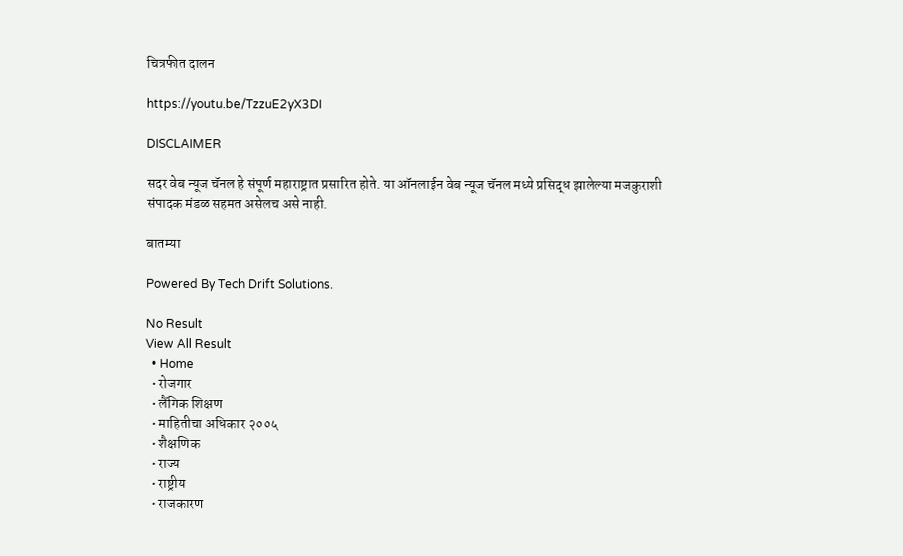चित्रफीत दालन

https://youtu.be/TzzuE2yX3DI

DISCLAIMER

सदर वेब न्यूज चॅनल हे संपूर्ण महाराष्ट्रात प्रसारित होते. या ऑनलाईन वेब न्यूज चॅनल मध्ये प्रसिद्ध झालेल्या मजकुराशी संपादक मंडळ सहमत असेलच असे नाही.

बातम्या

Powered By Tech Drift Solutions.

No Result
View All Result
  • Home
  • रोजगार
  • लैंगिक शिक्षण
  • माहितीचा अधिकार २००५
  • शैक्षणिक
  • राज्य
  • राष्ट्रीय
  • राजकारण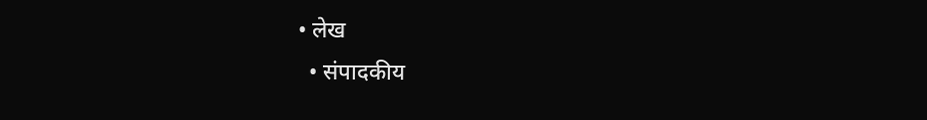• लेख
  • संपादकीय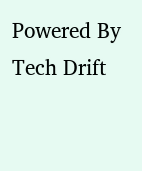Powered By Tech Drift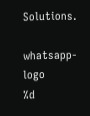Solutions.

whatsapp-logo
%d